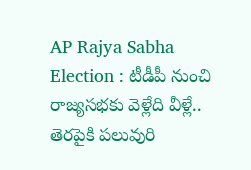AP Rajya Sabha Election : టీడీపీ నుంచి రాజ్యసభకు వెళ్లేది వీళ్లే.. తెరపైకి పలువురి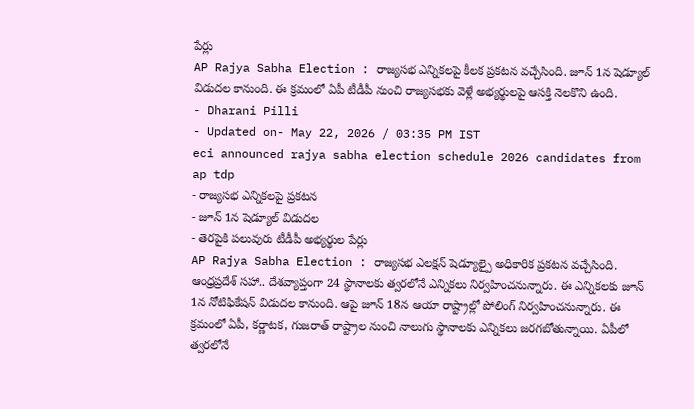పేర్లు
AP Rajya Sabha Election : రాజ్యసభ ఎన్నికలపై కీలక ప్రకటన వచ్చేసింది. జూన్ 1న షెడ్యూల్ విడుదల కానుంది. ఈ క్రమంలో ఏపీ టీడీపీ నుంచి రాజ్యసభకు వెళ్లే అభ్యర్థులపై ఆసక్తి నెలకొని ఉంది.
- Dharani Pilli
- Updated on- May 22, 2026 / 03:35 PM IST
eci announced rajya sabha election schedule 2026 candidates from ap tdp
- రాజ్యసభ ఎన్నికలపై ప్రకటన
- జూన్ 1న షెడ్యూల్ విడుదల
- తెరపైకి పలువురు టీడీపీ అభ్యర్థుల పేర్లు
AP Rajya Sabha Election : రాజ్యసభ ఎలక్షన్ షెడ్యూల్పై అధికారిక ప్రకటన వచ్చేసింది. ఆంధ్రప్రదేశ్ సహా.. దేశవ్యాప్తంగా 24 స్థానాలకు త్వరలోనే ఎన్నికలు నిర్వహించనున్నారు. ఈ ఎన్నికలకు జూన్ 1న నోటిఫికేషన్ విడుదల కానుంది. ఆపై జూన్ 18న ఆయా రాష్ట్రాల్లో పోలింగ్ నిర్వహించనున్నారు. ఈ క్రమంలో ఏపీ, కర్ణాటక, గుజరాత్ రాష్ట్రాల నుంచి నాలుగు స్థానాలకు ఎన్నికలు జరగబోతున్నాయి. ఏపీలో త్వరలోనే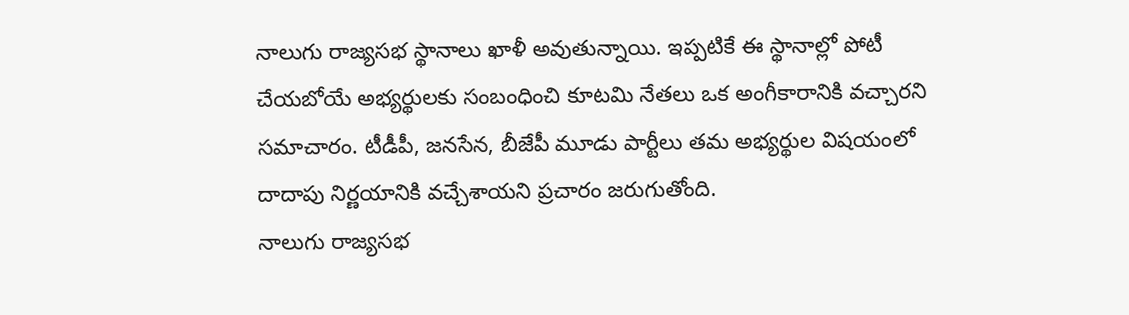నాలుగు రాజ్యసభ స్థానాలు ఖాళీ అవుతున్నాయి. ఇప్పటికే ఈ స్థానాల్లో పోటీ చేయబోయే అభ్యర్థులకు సంబంధించి కూటమి నేతలు ఒక అంగీకారానికి వచ్చారని సమాచారం. టీడీపీ, జనసేన, బీజేపీ మూడు పార్టీలు తమ అభ్యర్థుల విషయంలో దాదాపు నిర్ణయానికి వచ్చేశాయని ప్రచారం జరుగుతోంది.
నాలుగు రాజ్యసభ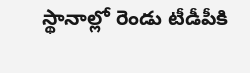స్థానాల్లో రెండు టీడీపీకి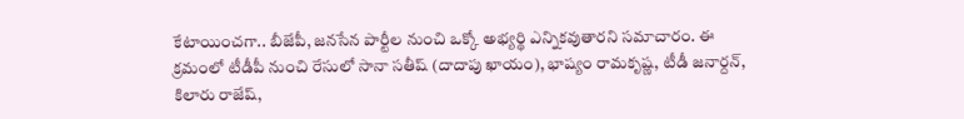కేటాయించగా.. బీజేపీ, జనసేన పార్టీల నుంచి ఒక్కో అభ్యర్థి ఎన్నికవుతారని సమాచారం. ఈ క్రమంలో టీడీపీ నుంచి రేసులో సానా సతీష్ (దాదాపు ఖాయం), భాష్యం రామకృష్ణ, టీడీ జనార్దన్, కిలారు రాజేష్,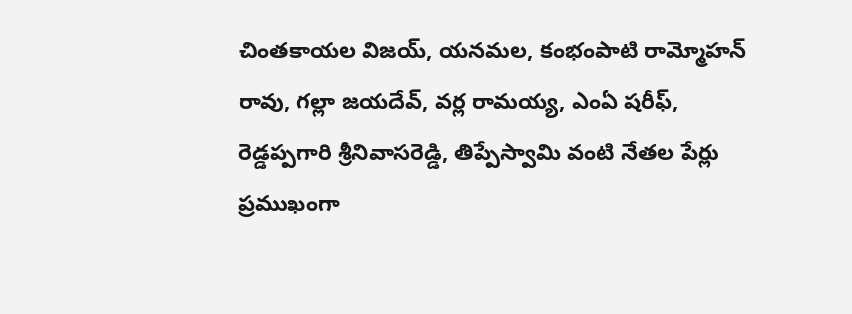చింతకాయల విజయ్, యనమల, కంభంపాటి రామ్మోహన్ రావు, గల్లా జయదేవ్, వర్ల రామయ్య, ఎంఏ షరీఫ్, రెడ్డప్పగారి శ్రీనివాసరెడ్డి, తిప్పేస్వామి వంటి నేతల పేర్లు ప్రముఖంగా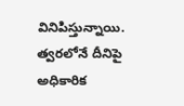వినిపిస్తున్నాయి. త్వరలోనే దీనిపై అధికారిక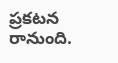ప్రకటన రానుంది.